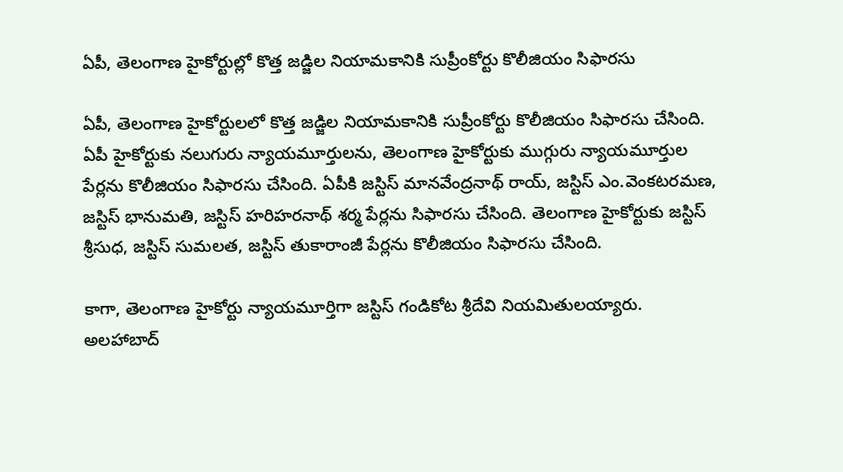ఏపీ, తెలంగాణ హైకోర్టుల్లో కొత్త జడ్జిల నియామకానికి సుప్రీంకోర్టు కొలీజియం సిఫారసు

ఏపీ, తెలంగాణ హైకోర్టులలో కొత్త జడ్జిల నియామకానికి సుప్రీంకోర్టు కొలీజియం సిఫారసు చేసింది. ఏపీ హైకోర్టుకు నలుగురు న్యాయమూర్తులను, తెలంగాణ హైకోర్టుకు ముగ్గురు న్యాయమూర్తుల పేర్లను కొలీజియం సిఫారసు చేసింది. ఏపీకి జస్టిస్ మానవేంద్రనాథ్ రాయ్, జస్టిస్ ఎం.వెంకటరమణ, జస్టిస్ భానుమతి, జస్టిస్ హరిహరనాథ్ శర్మ పేర్లను సిఫారసు చేసింది. తెలంగాణ హైకోర్టుకు జస్టిస్ శ్రీసుధ, జస్టిస్ సుమలత, జస్టిస్ తుకారాంజీ పేర్లను కొలీజియం సిఫారసు చేసింది.

కాగా, తెలంగాణ హైకోర్టు న్యాయమూర్తిగా జస్టిస్ గండికోట శ్రీదేవి నియమితులయ్యారు. అలహాబాద్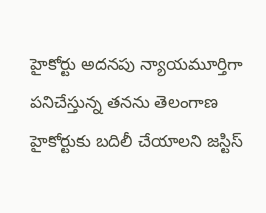హైకోర్టు అదనపు న్యాయమూర్తిగా పనిచేస్తున్న తనను తెలంగాణ హైకోర్టుకు బదిలీ చేయాలని జస్టిస్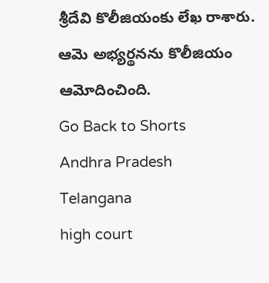శ్రీదేవి కొలీజియంకు లేఖ రాశారు. ఆమె అభ్యర్థనను కొలీజియం ఆమోదించింది.
Go Back to Shorts
Andhra Pradesh
Telangana
high court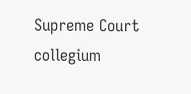Supreme Court
collegium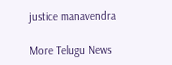justice manavendra

More Telugu News